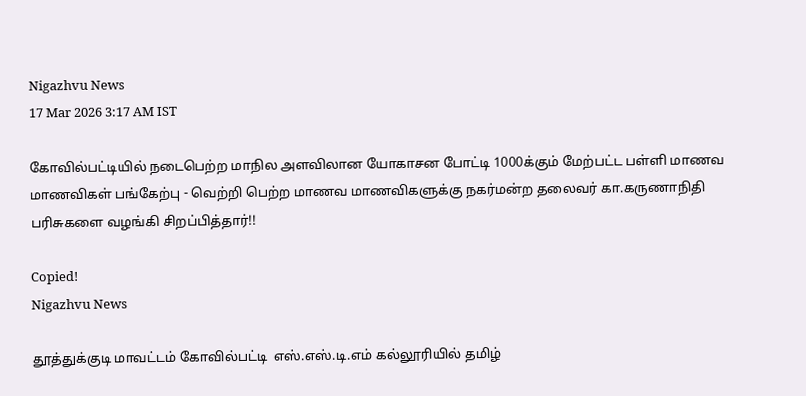Nigazhvu News
17 Mar 2026 3:17 AM IST

கோவில்பட்டியில் நடைபெற்ற மாநில அளவிலான யோகாசன போட்டி 1000க்கும் மேற்பட்ட பள்ளி மாணவ மாணவிகள் பங்கேற்பு - வெற்றி பெற்ற மாணவ மாணவிகளுக்கு நகர்மன்ற தலைவர் கா.கருணாநிதி பரிசுகளை வழங்கி சிறப்பித்தார்!!

Copied!
Nigazhvu News

தூத்துக்குடி மாவட்டம் கோவில்பட்டி  எஸ்.எஸ்.டி.எம் கல்லூரியில் தமிழ்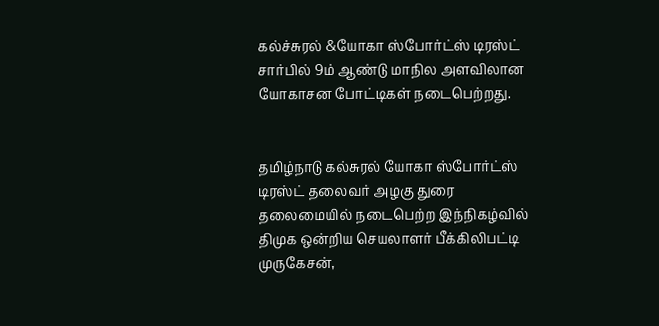கல்ச்சுரல் &யோகா ஸ்போர்ட்ஸ் டிரஸ்ட் சார்பில் 9ம் ஆண்டு மாநில அளவிலான யோகாசன போட்டிகள் நடைபெற்றது.


தமிழ்நாடு கல்சுரல் யோகா ஸ்போர்ட்ஸ் டிரஸ்ட் தலைவர் அழகு துரை தலைமையில் நடைபெற்ற இந்நிகழ்வில் திமுக ஒன்றிய செயலாளர் பீக்கிலிபட்டி முருகேசன்,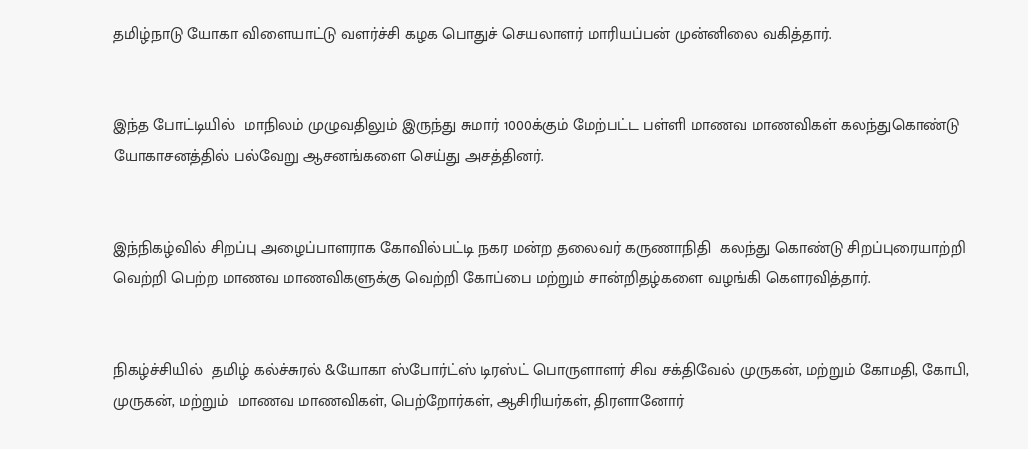தமிழ்நாடு யோகா விளையாட்டு வளர்ச்சி கழக பொதுச் செயலாளர் மாரியப்பன் முன்னிலை வகித்தார்.


இந்த போட்டியில்  மாநிலம் முழுவதிலும் இருந்து சுமார் 1000க்கும் மேற்பட்ட பள்ளி மாணவ மாணவிகள் கலந்துகொண்டு யோகாசனத்தில் பல்வேறு ஆசனங்களை செய்து அசத்தினர்.


இந்நிகழ்வில் சிறப்பு அழைப்பாளராக கோவில்பட்டி நகர மன்ற தலைவர் கருணாநிதி  கலந்து கொண்டு சிறப்புரையாற்றி  வெற்றி பெற்ற மாணவ மாணவிகளுக்கு வெற்றி கோப்பை மற்றும் சான்றிதழ்களை வழங்கி கௌரவித்தார்.


நிகழ்ச்சியில்  தமிழ் கல்ச்சுரல் &யோகா ஸ்போர்ட்ஸ் டிரஸ்ட் பொருளாளர் சிவ சக்திவேல் முருகன், மற்றும் கோமதி, கோபி, முருகன், மற்றும்  மாணவ மாணவிகள், பெற்றோர்கள், ஆசிரியர்கள், திரளானோர்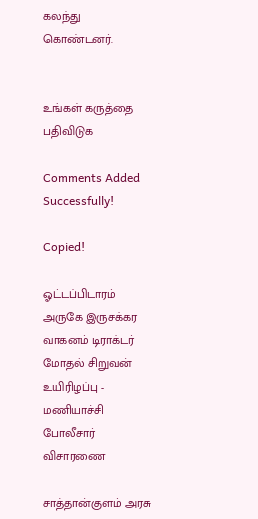கலந்து கொண்டனர்.


உங்கள் கருத்தை பதிவிடுக

Comments Added Successfully!

Copied!

ஓட்டப்பிடாரம் அருகே இருசக்கர வாகனம் டிராக்டர் மோதல் சிறுவன் உயிரிழப்பு - மணியாச்சி போலீசார் விசாரணை

சாத்தான்குளம் அரசு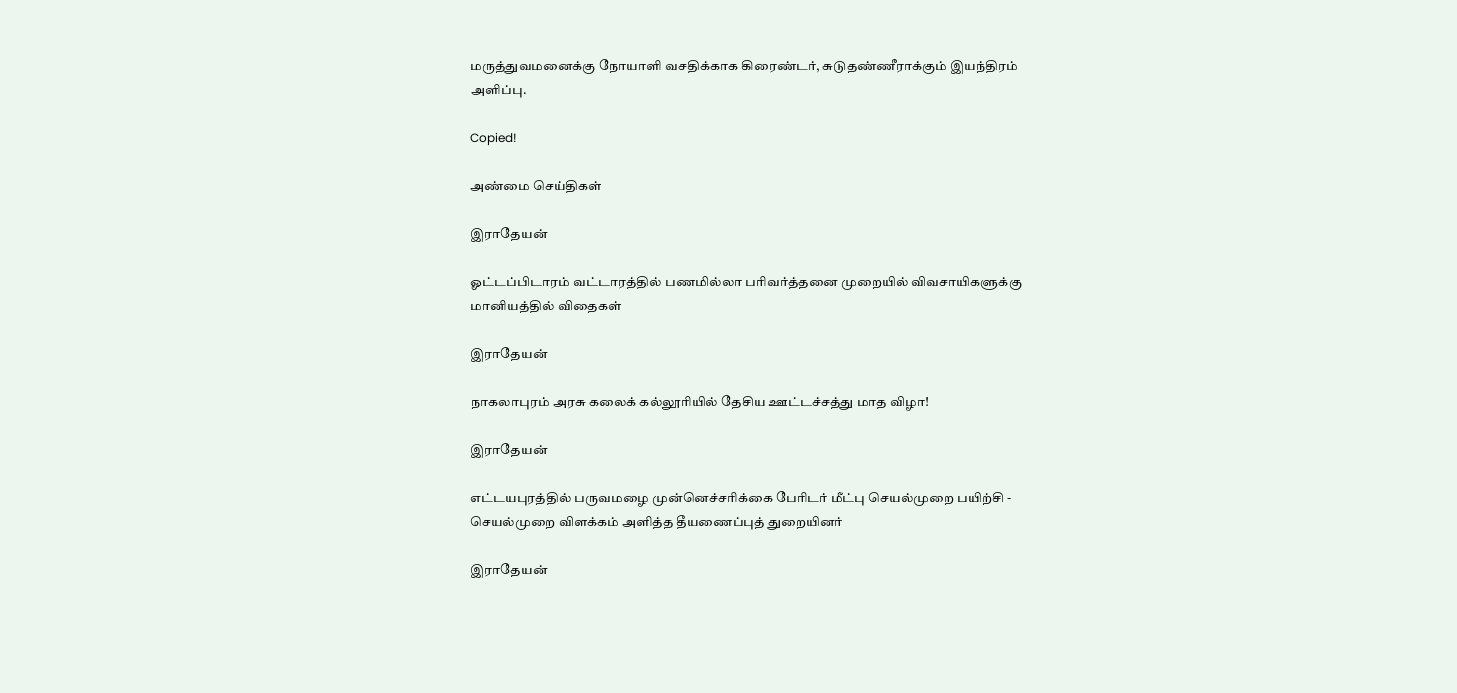மருத்துவமனைக்கு நோயாளி வசதிக்காக கிரைண்டர், சுடுதண்ணீராக்கும் இயந்திரம் அளிப்பு.

Copied!

அண்மை செய்திகள்

இராதேயன்

ஓட்டப்பிடாரம் வட்டாரத்தில் பணமில்லா பரிவர்த்தனை முறையில் விவசாயிகளுக்கு மானியத்தில் விதைகள்

இராதேயன்

நாகலாபுரம் அரசு கலைக் கல்லூரியில் தேசிய ஊட்டச்சத்து மாத விழா!

இராதேயன்

எட்டயபுரத்தில் பருவமழை முன்னெச்சரிக்கை பேரிடர் மீட்பு செயல்முறை பயிற்சி - செயல்முறை விளக்கம் அளித்த தீயணைப்புத் துறையினர்

இராதேயன்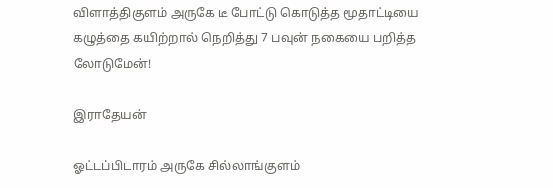விளாத்திகுளம் அருகே டீ போட்டு கொடுத்த மூதாட்டியை கழுத்தை கயிற்றால் நெறித்து 7 பவுன் நகையை பறித்த லோடுமேன்!

இராதேயன்

ஓட்டப்பிடாரம் அருகே சில்லாங்குளம்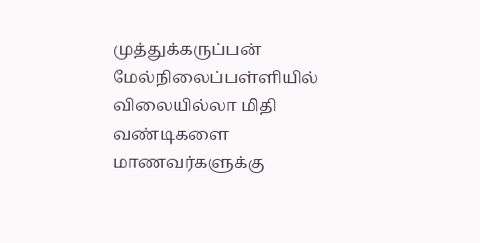முத்துக்கருப்பன் மேல்நிலைப்பள்ளியில் விலையில்லா மிதி வண்டிகளை மாணவர்களுக்கு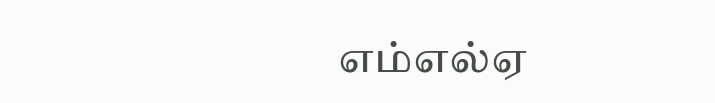எம்எல்ஏ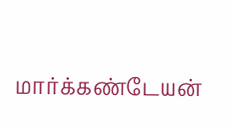மார்க்கண்டேயன்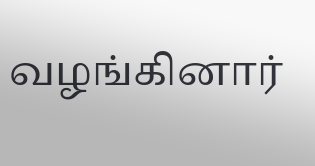வழங்கினார்